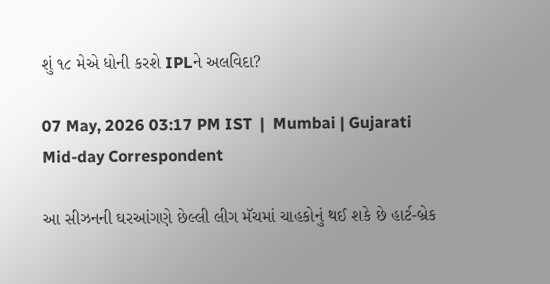શું ૧૮ મેએ ધોની કરશે IPLને અલવિદા?

07 May, 2026 03:17 PM IST  |  Mumbai | Gujarati Mid-day Correspondent

આ સીઝનની ઘરઆંગણે છેલ્લી લીગ મૅચમાં ચાહકોનું થઈ શકે છે હાર્ટ-બ્રેક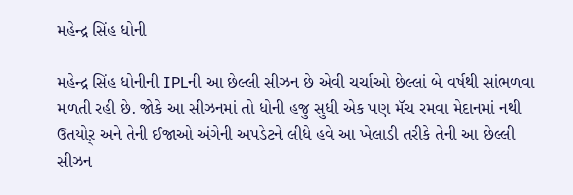મહેન્દ્ર સિંહ ધોની

મહેન્દ્ર સિંહ ધોનીની IPLની આ છેલ્લી સીઝન છે એવી ચર્ચાઓ છેલ્લાં બે વર્ષથી સાંભળવા મળતી રહી છે. જોકે આ સીઝનમાં તો ધોની હજુ સુધી એક પણ મૅચ રમવા મેદાનમાં નથી ઉતયોર઼્ અને તેની ઈજાઓ અંગેની અપડેટને લીધે હવે આ ખેલાડી તરીકે તેની આ છેલ્લી સીઝન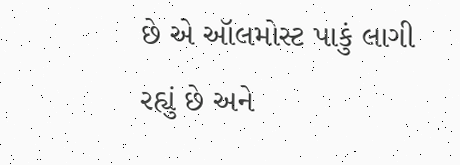છે એ ઑલમોસ્ટ પાકું લાગી રહ્યું છે અને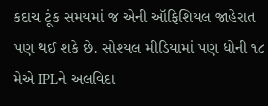કદાચ ટૂંક સમયમાં જ એની ઑફિશિયલ જાહેરાત પણ થઈ શકે છે. સોશ્યલ મીડિયામાં પણ ધોની ૧૮ મેએ IPLને અલવિદા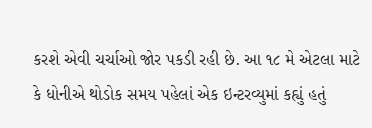કરશે એવી ચર્ચાઓ જોર પકડી રહી છે. આ ૧૮ મે એટલા માટે કે ધોનીએ થોડોક સમય પહેલાં એક ઇન્ટરવ્યુમાં કહ્યું હતું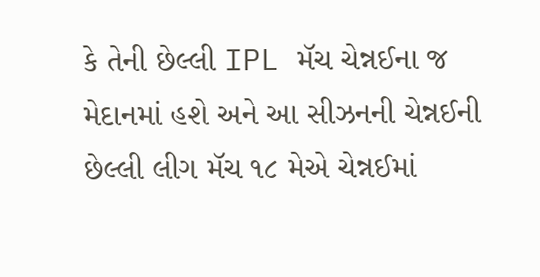કે તેની છેલ્લી IPL મૅચ ચેન્નઈના જ મેદાનમાં હશે અને આ સીઝનની ચેન્નઈની છેલ્લી લીગ મૅચ ૧૮ મેએ ચેન્નઈમાં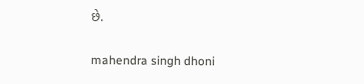છે.

mahendra singh dhoni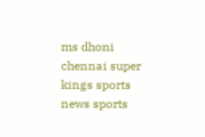ms dhoni chennai super kings sports news sports